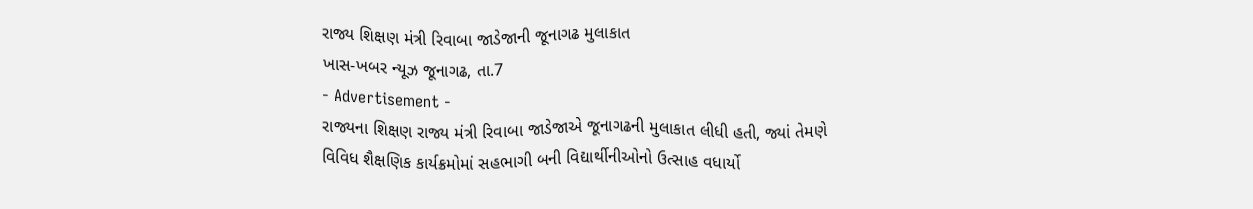રાજ્ય શિક્ષણ મંત્રી રિવાબા જાડેજાની જૂનાગઢ મુલાકાત
ખાસ-ખબર ન્યૂઝ જૂનાગઢ, તા.7
- Advertisement -
રાજ્યના શિક્ષણ રાજ્ય મંત્રી રિવાબા જાડેજાએ જૂનાગઢની મુલાકાત લીધી હતી, જ્યાં તેમણે વિવિધ શૈક્ષણિક કાર્યક્રમોમાં સહભાગી બની વિદ્યાર્થીનીઓનો ઉત્સાહ વધાર્યો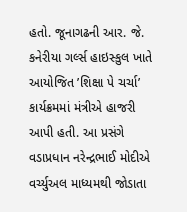હતો. જૂનાગઢની આર. જે. કનેરીયા ગર્લ્સ હાઇસ્કુલ ખાતે આયોજિત ’શિક્ષા પે ચર્ચા’ કાર્યક્રમમાં મંત્રીએ હાજરી આપી હતી. આ પ્રસંગે વડાપ્રધાન નરેન્દ્રભાઈ મોદીએ વર્ચ્યુઅલ માધ્યમથી જોડાતા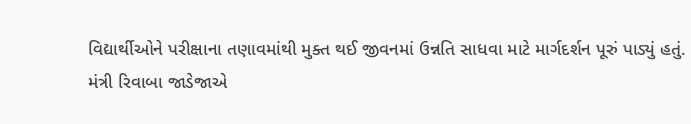વિદ્યાર્થીઓને પરીક્ષાના તણાવમાંથી મુક્ત થઈ જીવનમાં ઉન્નતિ સાધવા માટે માર્ગદર્શન પૂરું પાડ્યું હતું.
મંત્રી રિવાબા જાડેજાએ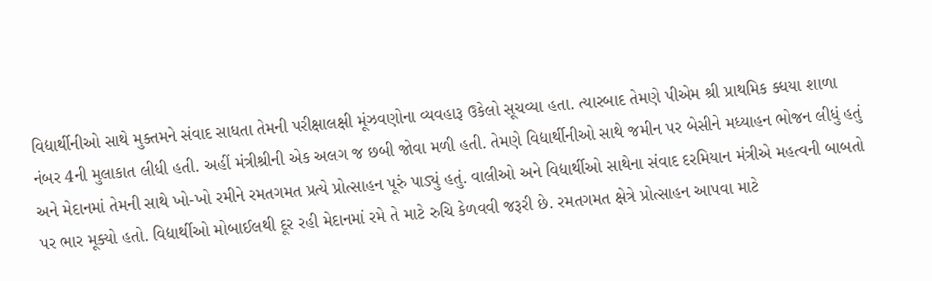વિદ્યાર્થીનીઓ સાથે મુક્તમને સંવાદ સાધતા તેમની પરીક્ષાલક્ષી મૂંઝવણોના વ્યવહારૂ ઉકેલો સૂચવ્યા હતા. ત્યારબાદ તેમણે પીએમ શ્રી પ્રાથમિક ક્ધયા શાળા નંબર 4ની મુલાકાત લીધી હતી. અહીં મંત્રીશ્રીની એક અલગ જ છબી જોવા મળી હતી. તેમણે વિદ્યાર્થીનીઓ સાથે જમીન પર બેસીને મધ્યાહન ભોજન લીધું હતું અને મેદાનમાં તેમની સાથે ખો-ખો રમીને રમતગમત પ્રત્યે પ્રોત્સાહન પૂરું પાડ્યું હતું. વાલીઓ અને વિદ્યાર્થીઓ સાથેના સંવાદ દરમિયાન મંત્રીએ મહત્વની બાબતો પર ભાર મૂક્યો હતો. વિદ્યાર્થીઓ મોબાઈલથી દૂર રહી મેદાનમાં રમે તે માટે રુચિ કેળવવી જરૂરી છે. રમતગમત ક્ષેત્રે પ્રોત્સાહન આપવા માટે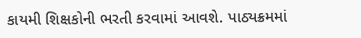કાયમી શિક્ષકોની ભરતી કરવામાં આવશે. પાઠ્યક્રમમાં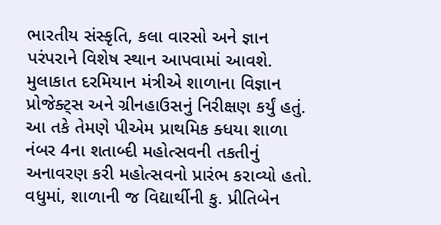ભારતીય સંસ્કૃતિ, કલા વારસો અને જ્ઞાન પરંપરાને વિશેષ સ્થાન આપવામાં આવશે. મુલાકાત દરમિયાન મંત્રીએ શાળાના વિજ્ઞાન પ્રોજેક્ટ્સ અને ગ્રીનહાઉસનું નિરીક્ષણ કર્યું હતું. આ તકે તેમણે પીએમ પ્રાથમિક ક્ધયા શાળા નંબર 4ના શતાબ્દી મહોત્સવની તકતીનું અનાવરણ કરી મહોત્સવનો પ્રારંભ કરાવ્યો હતો. વધુમાં, શાળાની જ વિદ્યાર્થીની કુ. પ્રીતિબેન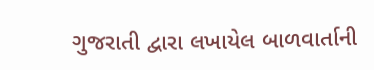ગુજરાતી દ્વારા લખાયેલ બાળવાર્તાની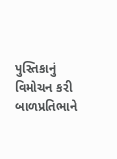પુસ્તિકાનું વિમોચન કરી બાળપ્રતિભાને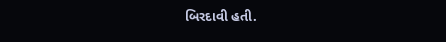બિરદાવી હતી.